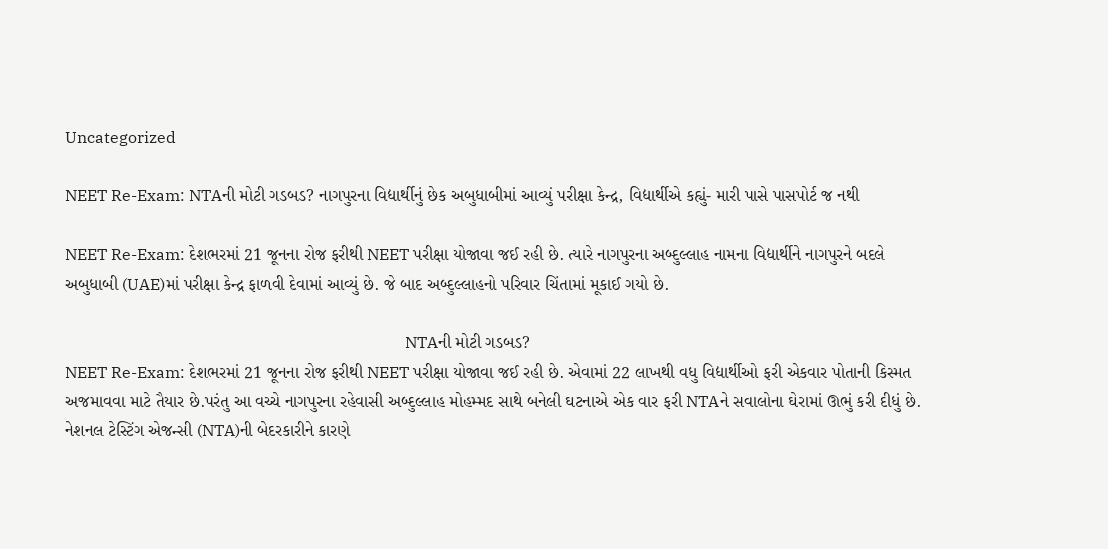Uncategorized

NEET Re-Exam: NTAની મોટી ગડબડ? નાગપુરના વિદ્યાર્થીનું છેક અબુધાબીમાં આવ્યું પરીક્ષા કેન્દ્ર, વિદ્યાર્થીએ કહ્યું- મારી પાસે પાસપોર્ટ જ નથી

NEET Re-Exam: દેશભરમાં 21 જૂનના રોજ ફરીથી NEET પરીક્ષા યોજાવા જઈ રહી છે. ત્યારે નાગપુરના અબ્દુલ્લાહ નામના વિદ્યાર્થીને નાગપુરને બદલે અબુધાબી (UAE)માં પરીક્ષા કેન્દ્ર ફાળવી દેવામાં આવ્યું છે. જે બાદ અબ્દુલ્લાહનો પરિવાર ચિંતામાં મૂકાઈ ગયો છે.

                                                                                     NTAની મોટી ગડબડ?
NEET Re-Exam: દેશભરમાં 21 જૂનના રોજ ફરીથી NEET પરીક્ષા યોજાવા જઈ રહી છે. એવામાં 22 લાખથી વધુ વિદ્યાર્થીઓ ફરી એકવાર પોતાની કિસ્મત અજમાવવા માટે તૈયાર છે.પરંતુ આ વચ્ચે નાગપુરના રહેવાસી અબ્દુલ્લાહ મોહમ્મદ સાથે બનેલી ઘટનાએ એક વાર ફરી NTAને સવાલોના ઘેરામાં ઊભું કરી દીધું છે.
નેશનલ ટેસ્ટિંગ એજન્સી (NTA)ની બેદરકારીને કારણે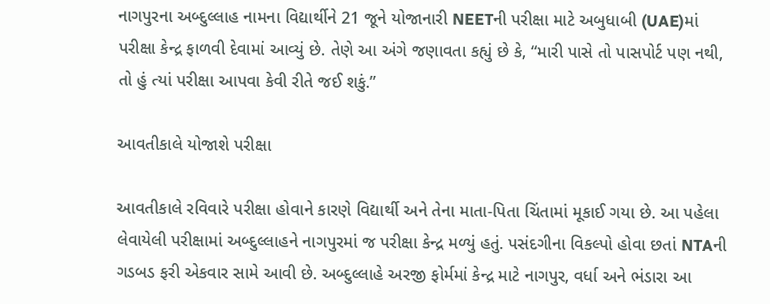નાગપુરના અબ્દુલ્લાહ નામના વિદ્યાર્થીને 21 જૂને યોજાનારી NEETની પરીક્ષા માટે અબુધાબી (UAE)માં પરીક્ષા કેન્દ્ર ફાળવી દેવામાં આવ્યું છે. તેણે આ અંગે જણાવતા કહ્યું છે કે, “મારી પાસે તો પાસપોર્ટ પણ નથી, તો હું ત્યાં પરીક્ષા આપવા કેવી રીતે જઈ શકું.”

આવતીકાલે યોજાશે પરીક્ષા

આવતીકાલે રવિવારે પરીક્ષા હોવાને કારણે વિદ્યાર્થી અને તેના માતા-પિતા ચિંતામાં મૂકાઈ ગયા છે. આ પહેલા લેવાયેલી પરીક્ષામાં અબ્દુલ્લાહને નાગપુરમાં જ પરીક્ષા કેન્દ્ર મળ્યું હતું. પસંદગીના વિકલ્પો હોવા છતાં NTAની ગડબડ ફરી એકવાર સામે આવી છે. અબ્દુલ્લાહે અરજી ફોર્મમાં કેન્દ્ર માટે નાગપુર, વર્ધા અને ભંડારા આ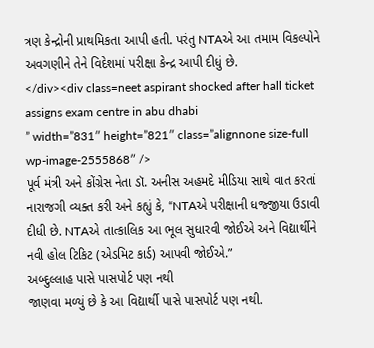ત્રણ કેન્દ્રોની પ્રાથમિકતા આપી હતી. પરંતુ NTAએ આ તમામ વિકલ્પોને અવગણીને તેને વિદેશમાં પરીક્ષા કેન્દ્ર આપી દીધું છે.
</div><div class=neet aspirant shocked after hall ticket assigns exam centre in abu dhabi
” width=”831″ height=”821″ class=”alignnone size-full wp-image-2555868″ />
પૂર્વ મંત્રી અને કોંગ્રેસ નેતા ડૉ. અનીસ અહમદે મીડિયા સાથે વાત કરતાં નારાજગી વ્યક્ત કરી અને કહ્યું કે, “NTAએ પરીક્ષાની ધજ્જીયા ઉડાવી દીધી છે. NTAએ તાત્કાલિક આ ભૂલ સુધારવી જોઈએ અને વિદ્યાર્થીને નવી હોલ ટિકિટ (એડમિટ કાર્ડ) આપવી જોઈએ.”
અબ્દુલ્લાહ પાસે પાસપોર્ટ પણ નથી
જાણવા મળ્યું છે કે આ વિદ્યાર્થી પાસે પાસપોર્ટ પણ નથી.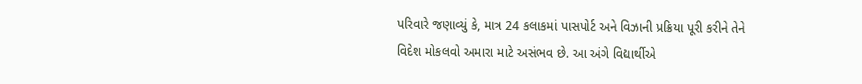પરિવારે જણાવ્યું કે, માત્ર 24 કલાકમાં પાસપોર્ટ અને વિઝાની પ્રક્રિયા પૂરી કરીને તેને વિદેશ મોકલવો અમારા માટે અસંભવ છે. આ અંગે વિદ્યાર્થીએ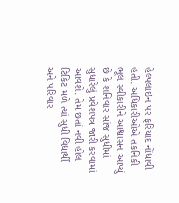હેલ્પલાઇન પર ફરિયાદ નોંધાવી હતી. અધિકારીઓએ તકનિકી ભૂલ સ્વીકારીને આશ્વાસન આપ્યું છે કે શનિવાર સાંજ સુધીમાં સુધારેલું પ્રવેશપત્ર જારી કરવામાં આવશે. તેમ છતાં નવી હોલ ટિકિટ મળે ત્યાં સુધી વિદ્યાર્થી અને પરિવાર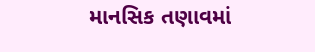માનસિક તણાવમાં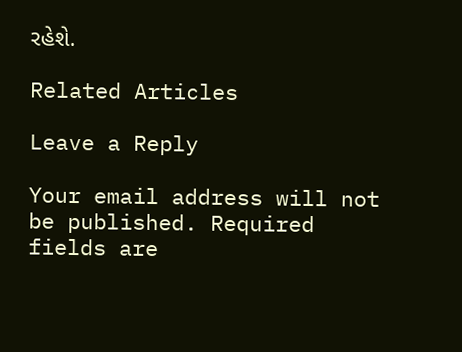રહેશે.

Related Articles

Leave a Reply

Your email address will not be published. Required fields are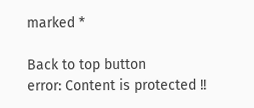marked *

Back to top button
error: Content is protected !!